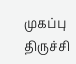முகப்பு
திருச்சி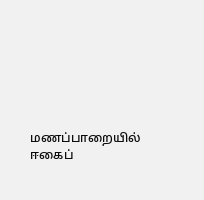மணப்பாறையில் ஈகைப்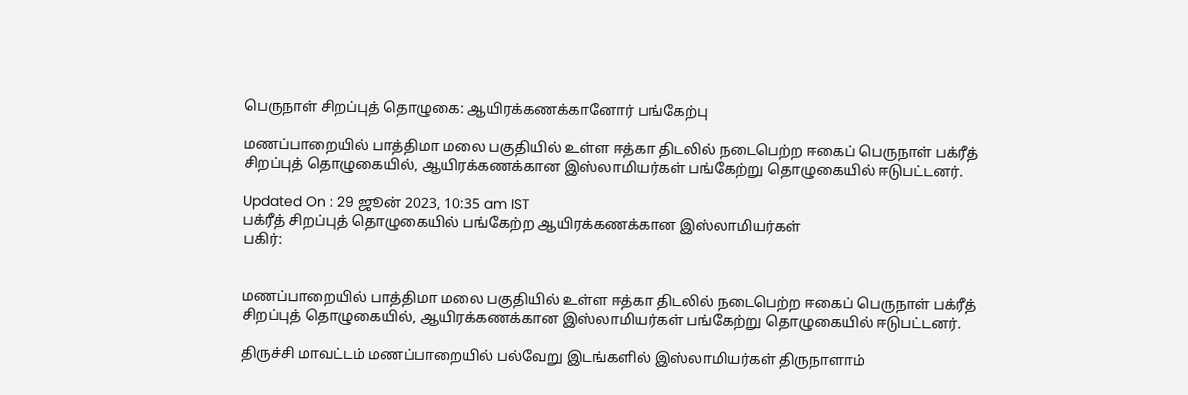பெருநாள் சிறப்புத் தொழுகை: ஆயிரக்கணக்கானோர் பங்கேற்பு

மணப்பாறையில் பாத்திமா மலை பகுதியில் உள்ள ஈத்கா திடலில் நடைபெற்ற ஈகைப் பெருநாள் பக்ரீத் சிறப்புத் தொழுகையில், ஆயிரக்கணக்கான இஸ்லாமியர்கள் பங்கேற்று தொழுகையில் ஈடுபட்டனர்.

Updated On : 29 ஜூன் 2023, 10:35 am IST
பக்ரீத் சிறப்புத் தொழுகையில் பங்கேற்ற ஆயிரக்கணக்கான இஸ்லாமியர்கள்
பகிர்:


மணப்பாறையில் பாத்திமா மலை பகுதியில் உள்ள ஈத்கா திடலில் நடைபெற்ற ஈகைப் பெருநாள் பக்ரீத் சிறப்புத் தொழுகையில், ஆயிரக்கணக்கான இஸ்லாமியர்கள் பங்கேற்று தொழுகையில் ஈடுபட்டனர்.

திருச்சி மாவட்டம் மணப்பாறையில் பல்வேறு இடங்களில் இஸ்லாமியர்கள் திருநாளாம்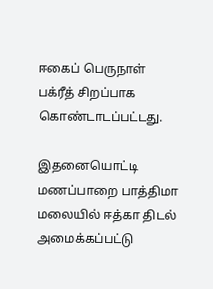ஈகைப் பெருநாள் பக்ரீத் சிறப்பாக கொண்டாடப்பட்டது.

இதனையொட்டி மணப்பாறை பாத்திமா மலையில் ஈத்கா திடல் அமைக்கப்பட்டு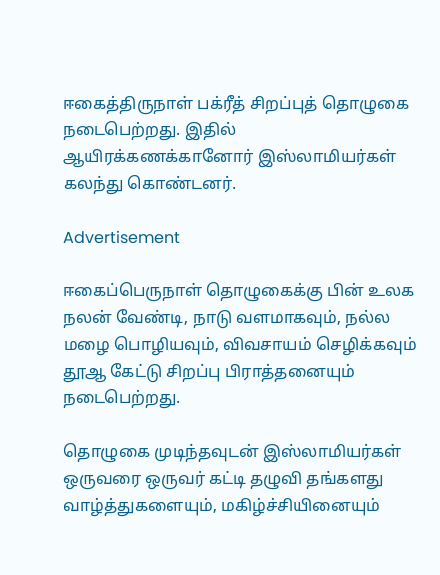ஈகைத்திருநாள் பக்ரீத் சிறப்புத் தொழுகை நடைபெற்றது. இதில் ஆயிரக்கணக்கானோர் இஸ்லாமியர்கள் கலந்து கொண்டனர்.

Advertisement

ஈகைப்பெருநாள் தொழுகைக்கு பின் உலக நலன் வேண்டி, நாடு வளமாகவும், நல்ல மழை பொழியவும், விவசாயம் செழிக்கவும் தூஆ கேட்டு சிறப்பு பிராத்தனையும் நடைபெற்றது.

தொழுகை முடிந்தவுடன் இஸ்லாமியர்கள் ஒருவரை ஒருவர் கட்டி தழுவி தங்களது வாழ்த்துகளையும், மகிழ்ச்சியினையும்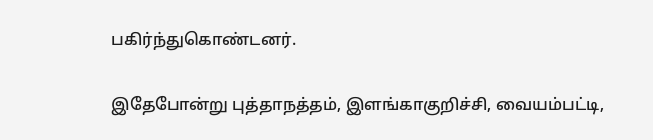பகிர்ந்துகொண்டனர்.

இதேபோன்று புத்தாநத்தம், இளங்காகுறிச்சி, வையம்பட்டி,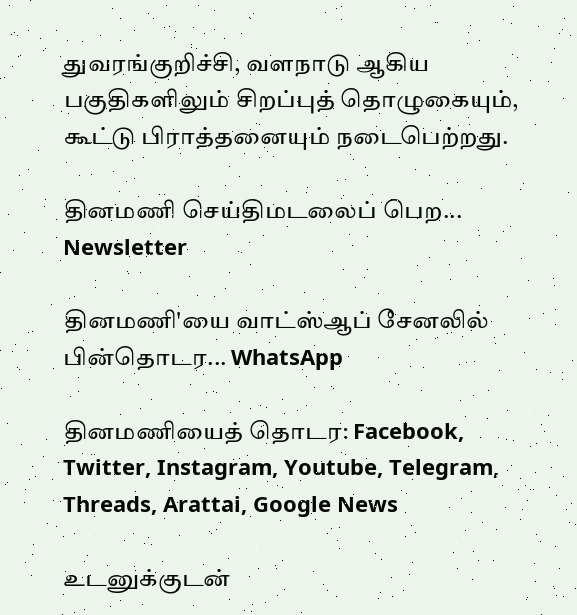துவரங்குறிச்சி, வளநாடு ஆகிய பகுதிகளிலும் சிறப்புத் தொழுகையும், கூட்டு பிராத்தனையும் நடைபெற்றது.

தினமணி செய்திமடலைப் பெற... Newsletter

தினமணி'யை வாட்ஸ்ஆப் சேனலில் பின்தொடர... WhatsApp

தினமணியைத் தொடர: Facebook, Twitter, Instagram, Youtube, Telegram, Threads, Arattai, Google News

உடனுக்குடன்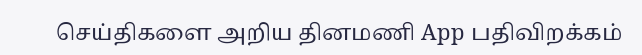செய்திகளை அறிய தினமணி App பதிவிறக்கம்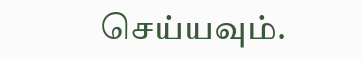செய்யவும்.